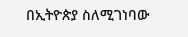በኢትዮጵያ ስለሚገነባው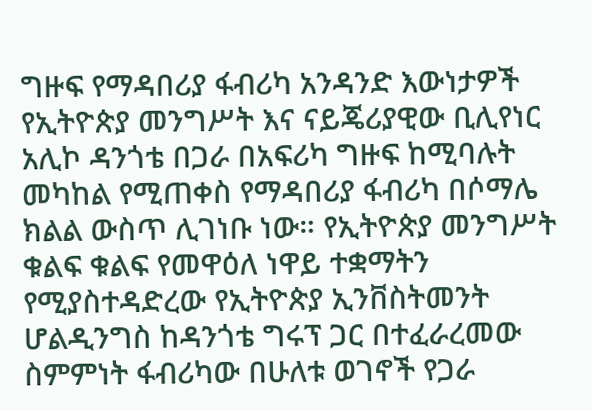ግዙፍ የማዳበሪያ ፋብሪካ አንዳንድ እውነታዎች
የኢትዮጵያ መንግሥት እና ናይጄሪያዊው ቢሊየነር አሊኮ ዳንጎቴ በጋራ በአፍሪካ ግዙፍ ከሚባሉት መካከል የሚጠቀስ የማዳበሪያ ፋብሪካ በሶማሌ ክልል ውስጥ ሊገነቡ ነው። የኢትዮጵያ መንግሥት ቁልፍ ቁልፍ የመዋዕለ ነዋይ ተቋማትን የሚያስተዳድረው የኢትዮጵያ ኢንቨስትመንት ሆልዲንግስ ከዳንጎቴ ግሩፕ ጋር በተፈራረመው ስምምነት ፋብሪካው በሁለቱ ወገኖች የጋራ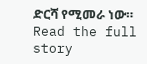ድርሻ የሚመራ ነው።
Read the full story